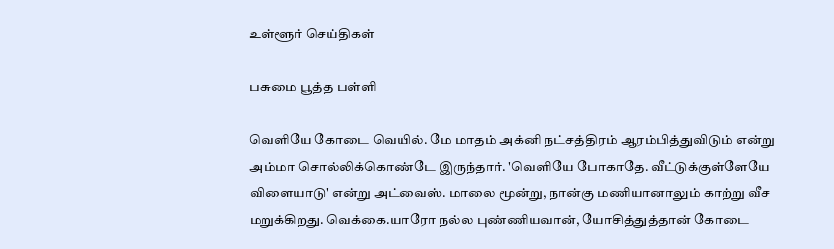உள்ளூர் செய்திகள்

பசுமை பூத்த பள்ளி

வெளியே கோடை வெயில். மே மாதம் அக்னி நட்சத்திரம் ஆரம்பித்துவிடும் என்று அம்மா சொல்லிக்கொண்டே இருந்தார். 'வெளியே போகாதே. வீட்டுக்குள்ளேயே விளையாடு' என்று அட்வைஸ். மாலை மூன்று, நான்கு மணியானாலும் காற்று வீச மறுக்கிறது. வெக்கை.யாரோ நல்ல புண்ணியவான், யோசித்துத்தான் கோடை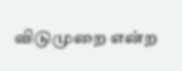விடுமுறை என்ற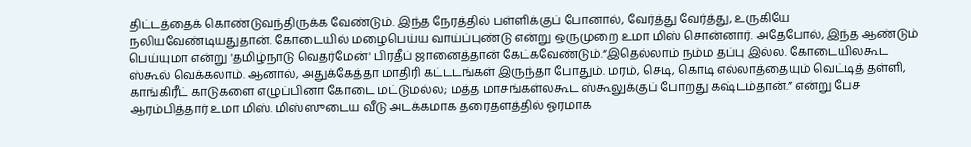திட்டத்தைக் கொண்டுவந்திருக்க வேண்டும். இந்த நேரத்தில் பள்ளிக்குப் போனால், வேர்த்து வேர்த்து, உருகியே நலியவேண்டியதுதான். கோடையில் மழைபெய்ய வாய்ப்புண்டு என்று ஒருமுறை உமா மிஸ் சொன்னார். அதேபோல், இந்த ஆண்டும் பெய்யுமா என்று 'தமிழ்நாடு வெதர்மேன்' பிரதீப் ஜானைத்தான் கேட்கவேண்டும்.“இதெல்லாம் நம்ம தப்பு இல்ல. கோடையிலகூட ஸ்கூல் வெக்கலாம். ஆனால், அதுக்கேத்தா மாதிரி கட்டடங்கள் இருந்தா போதும். மரம், செடி, கொடி எல்லாத்தையும் வெட்டித் தள்ளி, காங்கிரீட் காடுகளை எழுப்பினா கோடை மட்டுமல்ல; மத்த மாசங்கள்லகூட ஸ்கூலுக்குப் போறது கஷ்டம்தான்.” என்று பேச ஆரம்பித்தார் உமா மிஸ். மிஸ்ஸுடைய வீடு அடக்கமாக தரைதளத்தில் ஓரமாக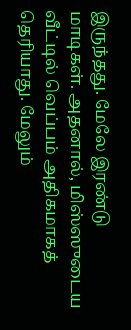இருந்தது. மேலே இரண்டு மாடிகள். அதனால், மிஸ்ஸுடைய வீட்டில் வெப்பம் அதிகமாகத் தெரியாது. மேலும்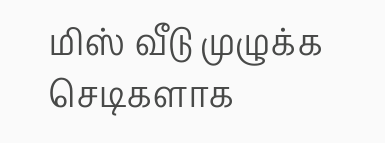மிஸ் வீடு முழுக்க செடிகளாக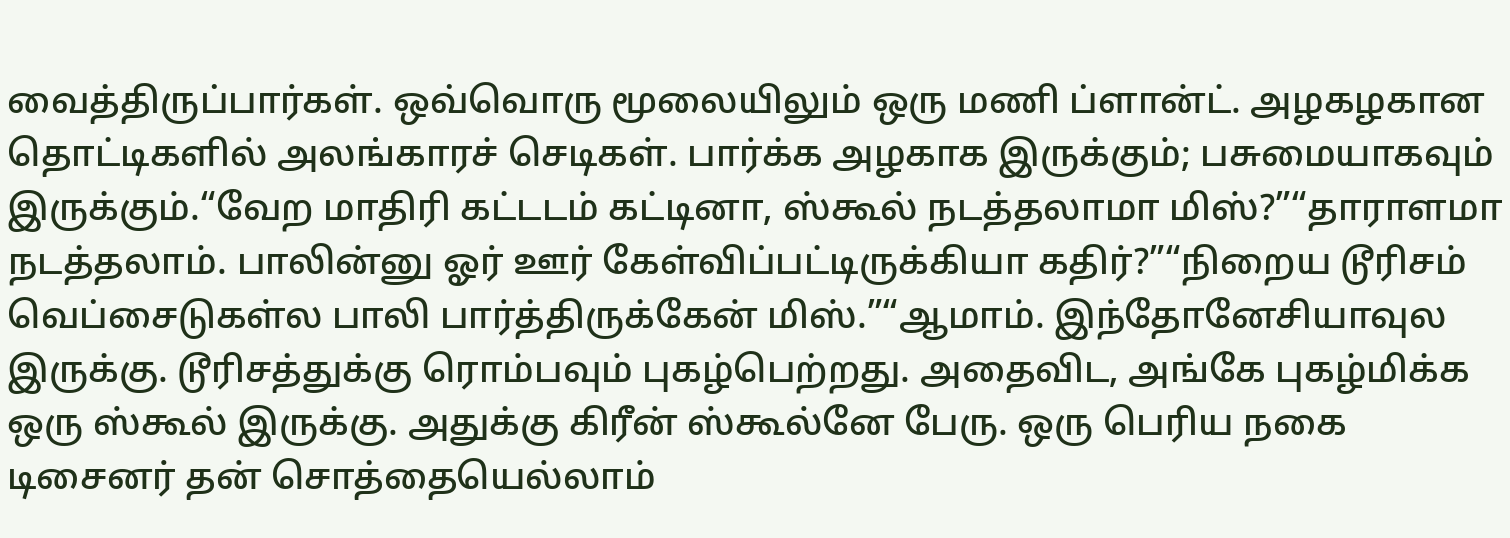வைத்திருப்பார்கள். ஒவ்வொரு மூலையிலும் ஒரு மணி ப்ளான்ட். அழகழகான தொட்டிகளில் அலங்காரச் செடிகள். பார்க்க அழகாக இருக்கும்; பசுமையாகவும் இருக்கும்.“வேற மாதிரி கட்டடம் கட்டினா, ஸ்கூல் நடத்தலாமா மிஸ்?”“தாராளமா நடத்தலாம். பாலின்னு ஓர் ஊர் கேள்விப்பட்டிருக்கியா கதிர்?”“நிறைய டூரிசம் வெப்சைடுகள்ல பாலி பார்த்திருக்கேன் மிஸ்.”“ஆமாம். இந்தோனேசியாவுல இருக்கு. டூரிசத்துக்கு ரொம்பவும் புகழ்பெற்றது. அதைவிட, அங்கே புகழ்மிக்க ஒரு ஸ்கூல் இருக்கு. அதுக்கு கிரீன் ஸ்கூல்னே பேரு. ஒரு பெரிய நகை டிசைனர் தன் சொத்தையெல்லாம்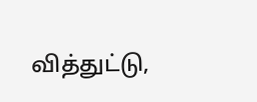வித்துட்டு,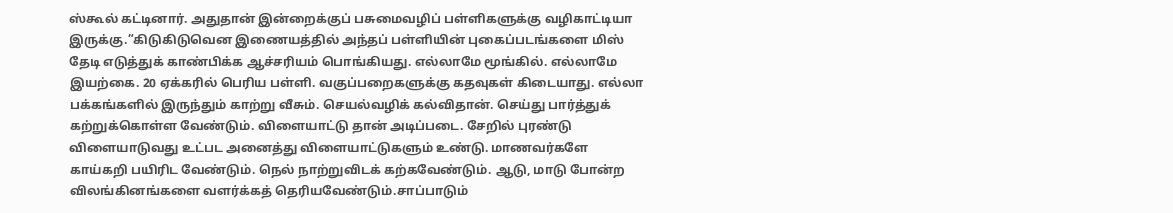ஸ்கூல் கட்டினார். அதுதான் இன்றைக்குப் பசுமைவழிப் பள்ளிகளுக்கு வழிகாட்டியா இருக்கு.”கிடுகிடுவென இணையத்தில் அந்தப் பள்ளியின் புகைப்படங்களை மிஸ் தேடி எடுத்துக் காண்பிக்க ஆச்சரியம் பொங்கியது. எல்லாமே மூங்கில். எல்லாமே இயற்கை. 20 ஏக்கரில் பெரிய பள்ளி. வகுப்பறைகளுக்கு கதவுகள் கிடையாது. எல்லா பக்கங்களில் இருந்தும் காற்று வீசும். செயல்வழிக் கல்விதான். செய்து பார்த்துக் கற்றுக்கொள்ள வேண்டும். விளையாட்டு தான் அடிப்படை. சேறில் புரண்டு விளையாடுவது உட்பட அனைத்து விளையாட்டுகளும் உண்டு. மாணவர்களே காய்கறி பயிரிட வேண்டும். நெல் நாற்றுவிடக் கற்கவேண்டும். ஆடு, மாடு போன்ற விலங்கினங்களை வளர்க்கத் தெரியவேண்டும்.சாப்பாடும்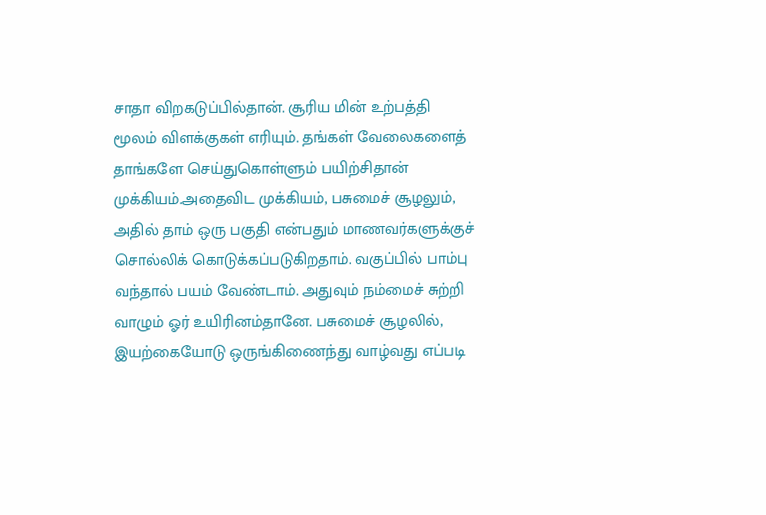சாதா விறகடுப்பில்தான். சூரிய மின் உற்பத்தி மூலம் விளக்குகள் எரியும். தங்கள் வேலைகளைத் தாங்களே செய்துகொள்ளும் பயிற்சிதான் முக்கியம்.அதைவிட முக்கியம், பசுமைச் சூழலும், அதில் தாம் ஒரு பகுதி என்பதும் மாணவர்களுக்குச் சொல்லிக் கொடுக்கப்படுகிறதாம். வகுப்பில் பாம்பு வந்தால் பயம் வேண்டாம். அதுவும் நம்மைச் சுற்றி வாழும் ஓர் உயிரினம்தானே. பசுமைச் சூழலில், இயற்கையோடு ஒருங்கிணைந்து வாழ்வது எப்படி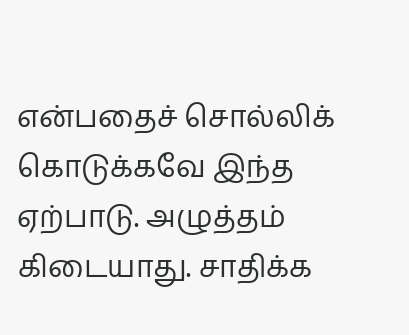என்பதைச் சொல்லிக் கொடுக்கவே இந்த ஏற்பாடு. அழுத்தம் கிடையாது. சாதிக்க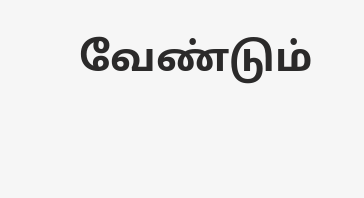வேண்டும்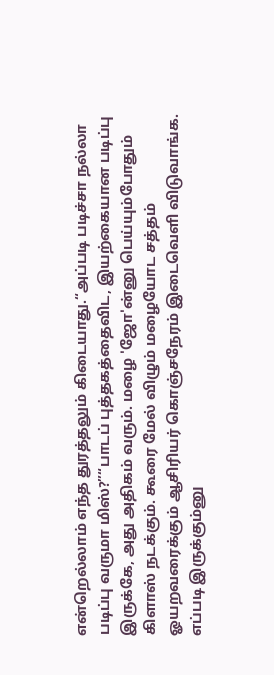என்றெல்லாம் எந்த துரத்தலும் கிடையாது.“அப்படி படிச்சா நல்லா படிப்பு வருமா மிஸ்?”“பாடப் புத்தகத்தைவிட, இயற்கையான படிப்பு இருக்கே, அது அதிகம் வரும். மழை 'ஜோ'ன்னு பெய்யும்போதும் கிளாஸ் நடக்கும். கூரை மேல் விழும் மழையோட சத்தம் ஓயறவரைக்கும் ஆசிரியர் கொஞ்சநேரம் இடைவெளி விடுவாங்க. எப்படி இருக்கும்னு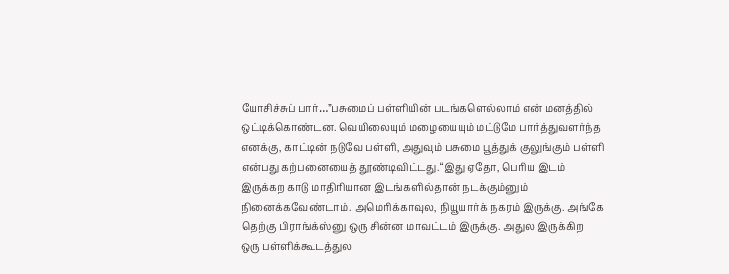யோசிச்சுப் பார்…”பசுமைப் பள்ளியின் படங்களெல்லாம் என் மனத்தில் ஒட்டிக்கொண்டன. வெயிலையும் மழையையும் மட்டுமே பார்த்துவளர்ந்த எனக்கு, காட்டின் நடுவே பள்ளி, அதுவும் பசுமை பூத்துக் குலுங்கும் பள்ளி என்பது கற்பனையைத் தூண்டிவிட்டது.“இது ஏதோ, பெரிய இடம் இருக்கற காடு மாதிரியான இடங்களில்தான் நடக்கும்னும் நினைக்கவேண்டாம். அமெரிக்காவுல, நியூயார்க் நகரம் இருக்கு. அங்கே தெற்கு பிராங்க்ஸ்னு ஒரு சின்ன மாவட்டம் இருக்கு. அதுல இருக்கிற ஒரு பள்ளிக்கூடத்துல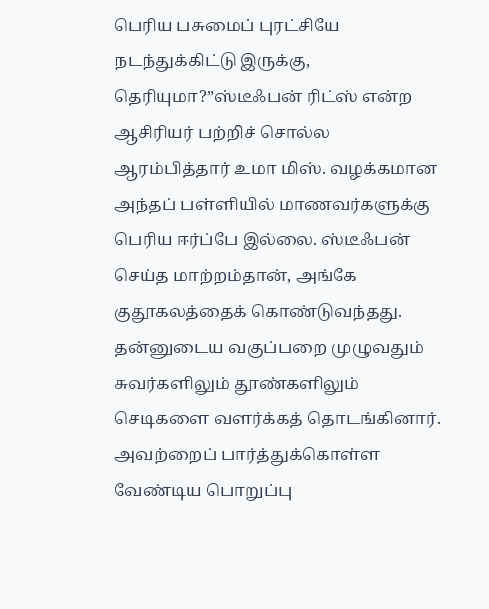பெரிய பசுமைப் புரட்சியே நடந்துக்கிட்டு இருக்கு, தெரியுமா?”ஸ்டீஃபன் ரிட்ஸ் என்ற ஆசிரியர் பற்றிச் சொல்ல ஆரம்பித்தார் உமா மிஸ். வழக்கமான அந்தப் பள்ளியில் மாணவர்களுக்கு பெரிய ஈர்ப்பே இல்லை. ஸ்டீஃபன் செய்த மாற்றம்தான், அங்கே குதூகலத்தைக் கொண்டுவந்தது. தன்னுடைய வகுப்பறை முழுவதும் சுவர்களிலும் தூண்களிலும் செடிகளை வளர்க்கத் தொடங்கினார். அவற்றைப் பார்த்துக்கொள்ள வேண்டிய பொறுப்பு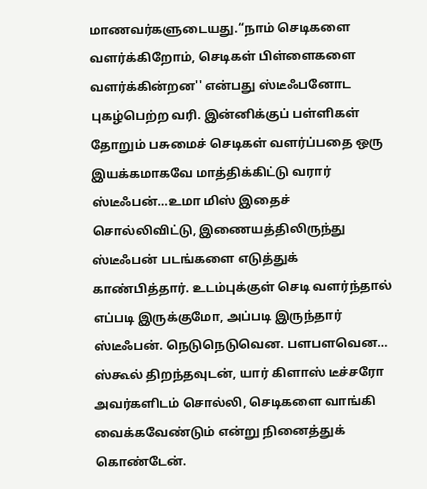மாணவர்களுடையது.“நாம் செடிகளை வளர்க்கிறோம், செடிகள் பிள்ளைகளை வளர்க்கின்றன'' என்பது ஸ்டீஃபனோட புகழ்பெற்ற வரி. இன்னிக்குப் பள்ளிகள் தோறும் பசுமைச் செடிகள் வளர்ப்பதை ஒரு இயக்கமாகவே மாத்திக்கிட்டு வரார் ஸ்டீஃபன்…உமா மிஸ் இதைச் சொல்லிவிட்டு, இணையத்திலிருந்து ஸ்டீஃபன் படங்களை எடுத்துக் காண்பித்தார். உடம்புக்குள் செடி வளர்ந்தால் எப்படி இருக்குமோ, அப்படி இருந்தார் ஸ்டீஃபன். நெடுநெடுவென. பளபளவென… ஸ்கூல் திறந்தவுடன், யார் கிளாஸ் டீச்சரோ அவர்களிடம் சொல்லி, செடிகளை வாங்கி வைக்கவேண்டும் என்று நினைத்துக் கொண்டேன்.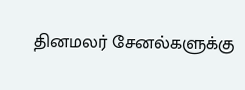தினமலர் சேனல்களுக்கு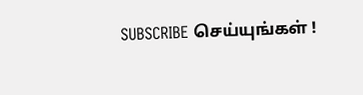SUBSCRIBE செய்யுங்கள் !